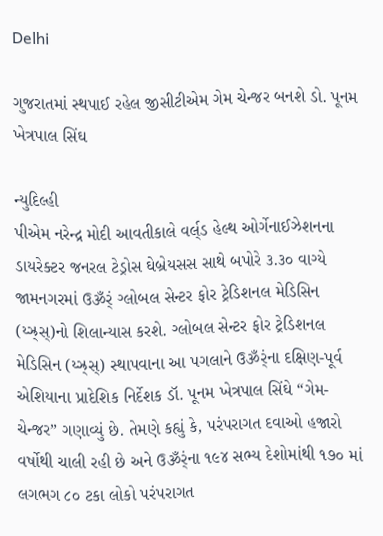Delhi

ગુજરાતમાં સ્થપાઈ રહેલ જીસીટીએમ ગેમ ચેન્જર બનશે ડો. પૂનમ ખેત્રપાલ સિંઘ

ન્યુદિલ્હી
પીએમ નરેન્દ્ર મોદી આવતીકાલે વર્લ્‌ડ હેલ્થ ઓર્ગેનાઈઝેશનના ડાયરેક્ટર જનરલ ટેડ્રોસ ઘેબ્રેયસસ સાથે બપોરે ૩.૩૦ વાગ્યે જામનગરમાં ઉૐર્ં ગ્લોબલ સેન્ટર ફોર ટ્રેડિશનલ મેડિસિન (ય્ઝ્ર્‌સ્)નો શિલાન્યાસ કરશે. ગ્લોબલ સેન્ટર ફોર ટ્રેડિશનલ મેડિસિન (ય્ઝ્ર્‌સ્) સ્થાપવાના આ પગલાને ઉૐર્ંના દક્ષિણ-પૂર્વ એશિયાના પ્રાદેશિક નિર્દેશક ડૉ. પૂનમ ખેત્રપાલ સિંઘે “ગેમ-ચેન્જર” ગણાવ્યું છે. તેમણે કહ્યું કે, પરંપરાગત દવાઓ હજારો વર્ષોથી ચાલી રહી છે અને ઉૐર્ંના ૧૯૪ સભ્ય દેશોમાંથી ૧૭૦ માં લગભગ ૮૦ ટકા લોકો પરંપરાગત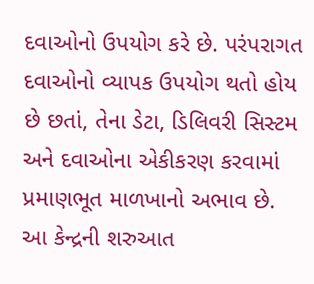દવાઓનો ઉપયોગ કરે છે. પરંપરાગત દવાઓનો વ્યાપક ઉપયોગ થતો હોય છે છતાં, તેના ડેટા, ડિલિવરી સિસ્ટમ અને દવાઓના એકીકરણ કરવામાં પ્રમાણભૂત માળખાનો અભાવ છે. આ કેન્દ્રની શરુઆત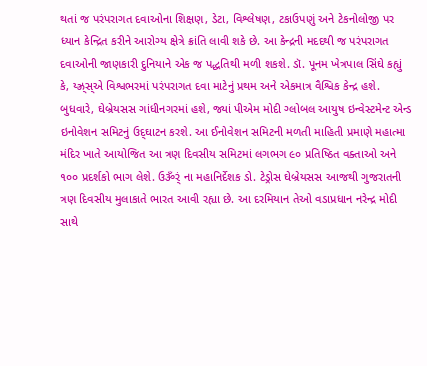થતાં જ પરંપરાગત દવાઓના શિક્ષણ, ડેટા, વિશ્લેષણ, ટકાઉપણું અને ટેકનોલોજી પર ધ્યાન કેન્દ્રિત કરીને આરોગ્ય ક્ષેત્રે ક્રાંતિ લાવી શકે છે. આ કેન્દ્રની મદદથી જ પરંપરાગત દવાઓની જાણકારી દુનિયાને એક જ પદ્ધતિથી મળી શકશે. ડૉ. પૂનમ ખેત્રપાલ સિંઘે કહ્યું કે, ય્ઝ્ર્‌સ્એ વિશ્વભરમાં પરંપરાગત દવા માટેનું પ્રથમ અને એકમાત્ર વૈશ્વિક કેન્દ્ર હશે. બુધવારે, ઘેબ્રેયસસ ગાંધીનગરમાં હશે, જ્યાં પીએમ મોદી ગ્લોબલ આયુષ ઇન્વેસ્ટમેન્ટ એન્ડ ઇનોવેશન સમિટનું ઉદ્‌ઘાટન કરશે. આ ઈનોવેશન સમિટની મળતી માહિતી પ્રમાણે મહાત્મા મંદિર ખાતે આયોજિત આ ત્રણ દિવસીય સમિટમાં લગભગ ૯૦ પ્રતિષ્ઠિત વક્તાઓ અને ૧૦૦ પ્રદર્શકો ભાગ લેશે. ઉૐર્ં ના મહાનિર્દેશક ડો. ટેડ્રોસ ઘેબ્રેયસસ આજથી ગુજરાતની ત્રણ દિવસીય મુલાકાતે ભારત આવી રહ્યા છે. આ દરમિયાન તેઓ વડાપ્રધાન નરેન્દ્ર મોદી સાથે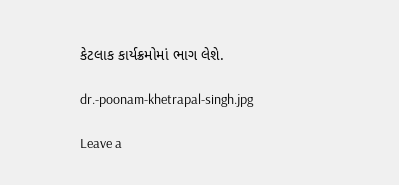કેટલાક કાર્યક્રમોમાં ભાગ લેશે.

dr.-poonam-khetrapal-singh.jpg

Leave a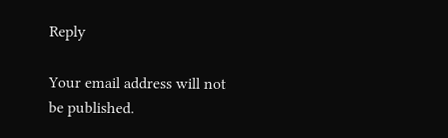Reply

Your email address will not be published.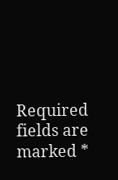Required fields are marked *